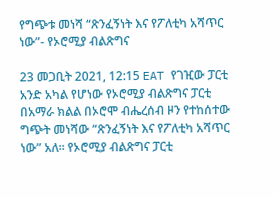የግጭቱ መነሻ “ጽንፈኝነት እና የፖለቲካ አሻጥር ነው”- የኦሮሚያ ብልጽግና

23 መጋቢት 2021, 12:15 EAT የገዢው ፓርቲ አንድ አካል የሆነው የኦሮሚያ ብልጽግና ፓርቲ በአማራ ክልል በኦሮሞ ብሔረሰብ ዞን የተከሰተው ግጭት መነሻው “ጽንፈኝነት እና የፖለቲካ አሻጥር ነው” አለ። የኦሮሚያ ብልጽግና ፓርቲ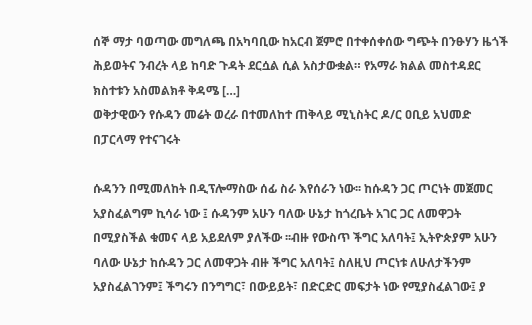ሰኞ ማታ ባወጣው መግለጫ በአካባቢው ከአርብ ጀምሮ በተቀሰቀሰው ግጭት በንፁሃን ዜጎች ሕይወትና ንብረት ላይ ከባድ ጉዳት ደርሷል ሲል አስታውቋል። የአማራ ክልል መስተዳደር ክስተቱን አስመልክቶ ቅዳሜ […]
ወቅታዊውን የሱዳን መሬት ወረራ በተመለከተ ጠቅላይ ሚኒስትር ዶ/ር ዐቢይ አህመድ በፓርላማ የተናገሩት

ሱዳንን በሚመለከት በዲፕሎማስው ሰፊ ስራ እየሰራን ነው፡፡ ከሱዳን ጋር ጦርነት መጀመር አያስፈልግም ኪሳራ ነው ፤ ሱዳንም አሁን ባለው ሁኔታ ከጎረቤት አገር ጋር ለመዋጋት በሚያስችል ቁመና ላይ አይደለም ያለችው ፡፡ብዙ የውስጥ ችግር አለባት፤ ኢትዮጵያም አሁን ባለው ሁኔታ ከሱዳን ጋር ለመዋጋት ብዙ ችግር አለባት፤ ስለዚህ ጦርነቱ ለሁለታችንም አያስፈልገንም፤ ችግሩን በንግግር፣ በውይይት፣ በድርድር መፍታት ነው የሚያስፈልገው፤ ያ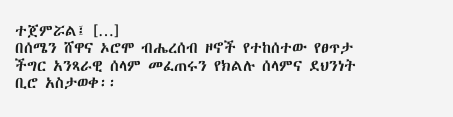ተጀምሯል፤ […]
በሰሜን ሸዋና ኦሮሞ ብሔረሰብ ዞኖች የተከሰተው የፀጥታ ችግር አንጻራዊ ሰላም መፈጠሩን የክልሉ ሰላምና ደህንነት ቢሮ አስታወቀ፡፡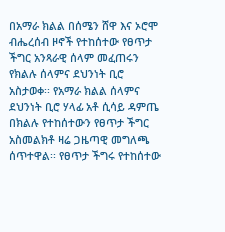በአማራ ክልል በሰሜን ሸዋ እና ኦሮሞ ብሔረሰብ ዞኖች የተከሰተው የፀጥታ ችግር አንጻራዊ ሰላም መፈጠሩን የክልሉ ሰላምና ደህንነት ቢሮ አስታወቀ፡፡ የአማራ ክልል ሰላምና ደህንነት ቢሮ ሃላፊ አቶ ሲሳይ ዳምጤ በክልሉ የተከሰተውን የፀጥታ ችግር አስመልክቶ ዛሬ ጋዜጣዊ መግለጫ ሰጥተዋል፡፡ የፀጥታ ችግሩ የተከሰተው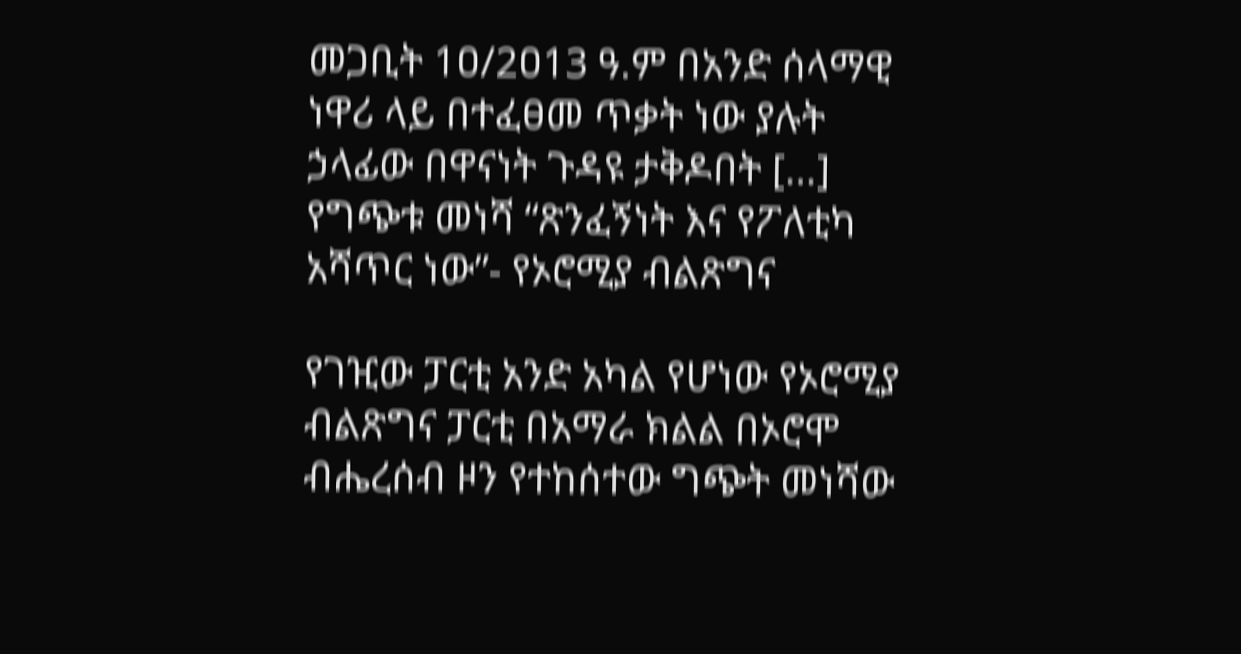መጋቢት 1ዐ/2ዐ13 ዓ.ም በአንድ ሰላማዊ ነዋሪ ላይ በተፈፀመ ጥቃት ነው ያሉት ኃላፊው በዋናነት ጉዳዩ ታቅዶበት […]
የግጭቱ መነሻ “ጽንፈኝነት እና የፖለቲካ አሻጥር ነው”- የኦሮሚያ ብልጽግና

የገዢው ፓርቲ አንድ አካል የሆነው የኦሮሚያ ብልጽግና ፓርቲ በአማራ ክልል በኦሮሞ ብሔረሰብ ዞን የተከሰተው ግጭት መነሻው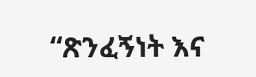“ጽንፈኝነት እና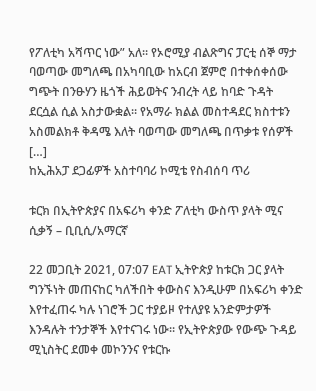የፖለቲካ አሻጥር ነው” አለ። የኦሮሚያ ብልጽግና ፓርቲ ሰኞ ማታ ባወጣው መግለጫ በአካባቢው ከአርብ ጀምሮ በተቀሰቀሰው ግጭት በንፁሃን ዜጎች ሕይወትና ንብረት ላይ ከባድ ጉዳት ደርሷል ሲል አስታውቋል። የአማራ ክልል መስተዳደር ክስተቱን አስመልክቶ ቅዳሜ እለት ባወጣው መግለጫ በጥቃቱ የሰዎች […]
ከኢሕአፓ ደጋፊዎች አስተባባሪ ኮሚቴ የስብሰባ ጥሪ

ቱርክ በኢትዮጵያና በአፍሪካ ቀንድ ፖለቲካ ውስጥ ያላት ሚና ሲቃኝ – ቢቢሲ/አማርኛ

22 መጋቢት 2021, 07:07 EAT ኢትዮጵያ ከቱርክ ጋር ያላት ግንኙነት መጠናከር ካለችበት ቀውስና እንዲሁም በአፍሪካ ቀንድ እየተፈጠሩ ካሉ ነገሮች ጋር ተያይዞ የተለያዩ አንድምታዎች እንዳሉት ተንታኞች እየተናገሩ ነው። የኢትዮጵያው የውጭ ጉዳይ ሚኒስትር ደመቀ መኮንንና የቱርኩ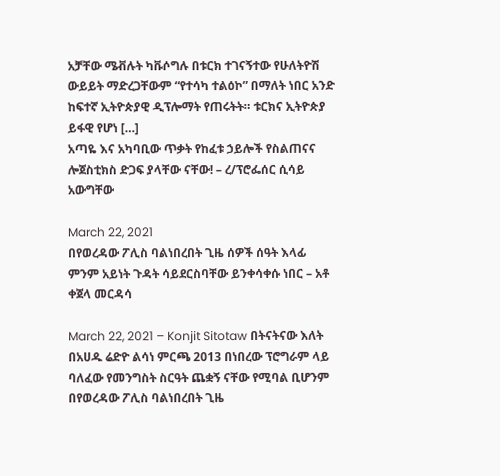አቻቸው ሜቭሉት ካቩሶግሉ በቱርክ ተገናኝተው የሁለትዮሽ ውይይት ማድረጋቸውም “የተሳካ ተልዕኮ” በማለት ነበር አንድ ከፍተኛ ኢትዮጵያዊ ዲፕሎማት የጠሩትት። ቱርክና ኢትዮጵያ ይፋዊ የሆነ […]
አጣዬ እና አካባቢው ጥቃት የከፈቱ ኃይሎች የስልጠናና ሎጀስቲክስ ድጋፍ ያላቸው ናቸው! – ረ/ፕሮፌሰር ሲሳይ አውግቸው

March 22, 2021
በየወረዳው ፖሊስ ባልነበረበት ጊዜ ሰዎች ሰዓት እላፊ ምንም አይነት ጉዳት ሳይደርስባቸው ይንቀሳቀሱ ነበር – አቶ ቀጀላ መርዳሳ

March 22, 2021 – Konjit Sitotaw በትናትናው እለት በአሀዱ ሬድዮ ልሳነ ምርጫ 2013 በነበረው ፕሮግራም ላይ ባለፈው የመንግስት ስርዓት ጨቋኝ ናቸው የሚባል ቢሆንም በየወረዳው ፖሊስ ባልነበረበት ጊዜ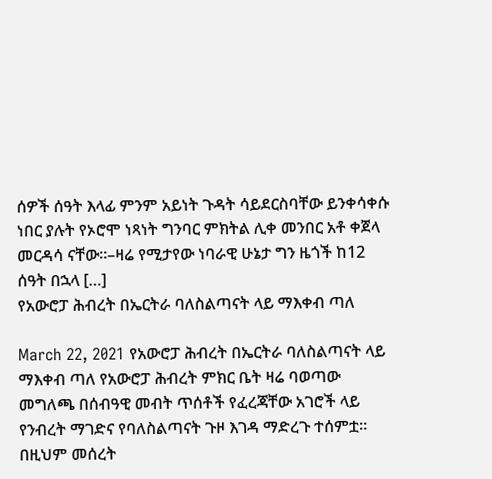ሰዎች ሰዓት እላፊ ምንም አይነት ጉዳት ሳይደርስባቸው ይንቀሳቀሱ ነበር ያሉት የኦሮሞ ነጻነት ግንባር ምክትል ሊቀ መንበር አቶ ቀጀላ መርዳሳ ናቸው፡፡–ዛሬ የሚታየው ነባራዊ ሁኔታ ግን ዜጎች ከ12 ሰዓት በኋላ […]
የአውሮፓ ሕብረት በኤርትራ ባለስልጣናት ላይ ማእቀብ ጣለ

March 22, 2021 የአውሮፓ ሕብረት በኤርትራ ባለስልጣናት ላይ ማእቀብ ጣለ የአውሮፓ ሕብረት ምክር ቤት ዛሬ ባወጣው መግለጫ በሰብዓዊ መብት ጥሰቶች የፈረጃቸው አገሮች ላይ የንብረት ማገድና የባለስልጣናት ጉዞ እገዳ ማድረጉ ተሰምቷ። በዚህም መሰረት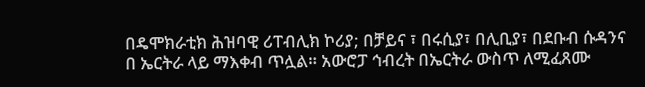በዴሞክራቲክ ሕዝባዊ ሪፐብሊክ ኮሪያ; በቻይና ፣ በሩሲያ፣ በሊቢያ፣ በደቡብ ሱዳንና በ ኤርትራ ላይ ማእቀብ ጥሏል። አውሮፓ ኅብረት በኤርትራ ውስጥ ለሚፈጸሙ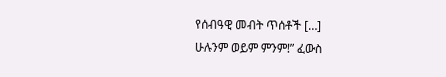የሰብዓዊ መብት ጥሰቶች […]
ሁሉንም ወይም ምንም!” ፈውስ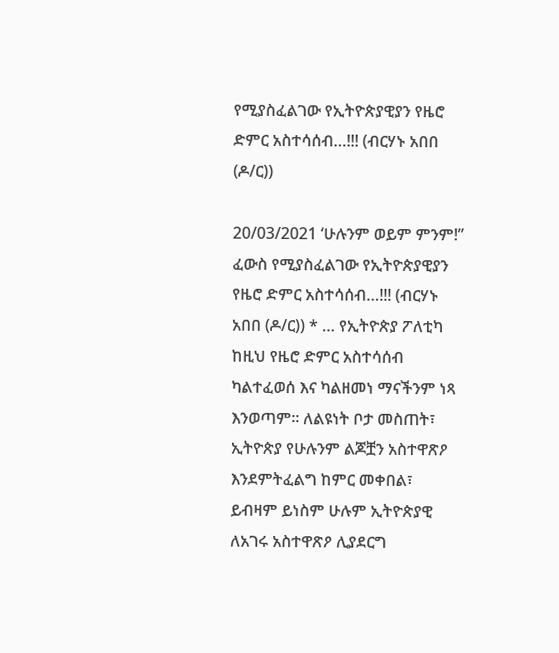የሚያስፈልገው የኢትዮጵያዊያን የዜሮ ድምር አስተሳሰብ…!!! (ብርሃኑ አበበ (ዶ/ር))

20/03/2021 ‘ሁሉንም ወይም ምንም!” ፈውስ የሚያስፈልገው የኢትዮጵያዊያን የዜሮ ድምር አስተሳሰብ…!!! (ብርሃኑ አበበ (ዶ/ር)) * … የኢትዮጵያ ፖለቲካ ከዚህ የዜሮ ድምር አስተሳሰብ ካልተፈወሰ እና ካልዘመነ ማናችንም ነጻ እንወጣም፡፡ ለልዩነት ቦታ መስጠት፣ ኢትዮጵያ የሁሉንም ልጆቿን አስተዋጽዖ እንደምትፈልግ ከምር መቀበል፣ ይብዛም ይነስም ሁሉም ኢትዮጵያዊ ለአገሩ አስተዋጽዖ ሊያደርግ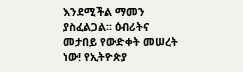እንደሚችል ማመን ያስፈልጋል፡፡ ዕብሪትና መታበይ የውድቀት መሠረት ነው! የኢትዮጵያ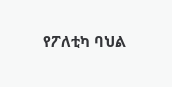የፖለቲካ ባህል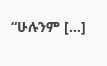“ሁሉንም […]